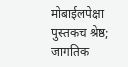मोबाईलपेक्षा पुस्तकच श्रेष्ठ; जागतिक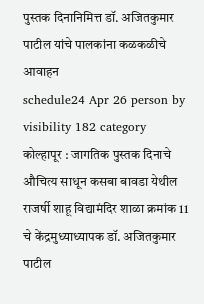पुस्तक दिनानिमित्त डॉ. अजितकुमार पाटील यांचे पालकांना कळकळीचे आवाहन
schedule24 Apr 26 person by visibility 182 category
कोल्हापूर : जागतिक पुस्तक दिनाचे औचित्य साधून कसबा बावडा येथील राजर्षी शाहू विद्यामंदिर शाळा क्रमांक 11 चे केंद्रमुध्याध्यापक डॉ. अजितकुमार पाटील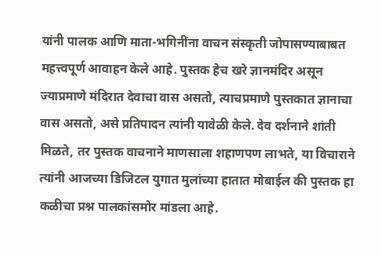यांनी पालक आणि माता-भगिनींना वाचन संस्कृती जोपासण्याबाबत महत्त्वपूर्ण आवाहन केले आहे. पुस्तक हेच खरे ज्ञानमंदिर असून ज्याप्रमाणे मंदिरात देवाचा वास असतो, त्याचप्रमाणे पुस्तकात ज्ञानाचा वास असतो, असे प्रतिपादन त्यांनी यावेळी केले. देव दर्शनाने शांती मिळते, तर पुस्तक वाचनाने माणसाला शहाणपण लाभते, या विचाराने त्यांनी आजच्या डिजिटल युगात मुलांच्या हातात मोबाईल की पुस्तक हा कळीचा प्रश्न पालकांसमोर मांडला आहे.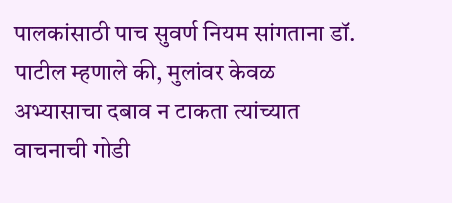पालकांसाठी पाच सुवर्ण नियम सांगताना डॉ. पाटील म्हणाले की, मुलांवर केवळ अभ्यासाचा दबाव न टाकता त्यांच्यात वाचनाची गोडी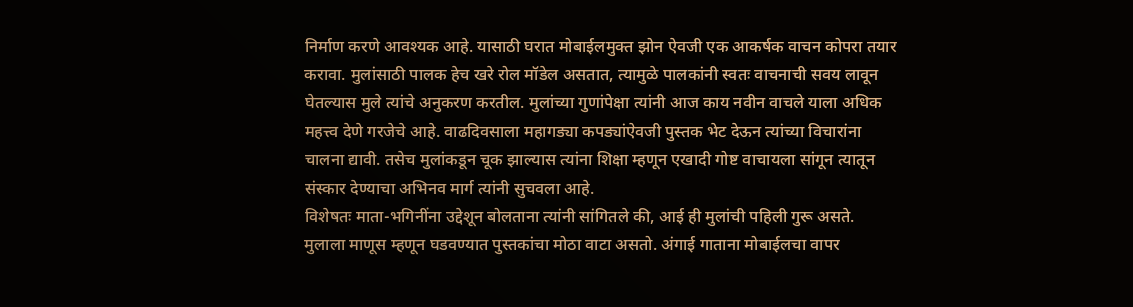निर्माण करणे आवश्यक आहे. यासाठी घरात मोबाईलमुक्त झोन ऐवजी एक आकर्षक वाचन कोपरा तयार करावा. मुलांसाठी पालक हेच खरे रोल मॉडेल असतात, त्यामुळे पालकांनी स्वतः वाचनाची सवय लावून घेतल्यास मुले त्यांचे अनुकरण करतील. मुलांच्या गुणांपेक्षा त्यांनी आज काय नवीन वाचले याला अधिक महत्त्व देणे गरजेचे आहे. वाढदिवसाला महागड्या कपड्यांऐवजी पुस्तक भेट देऊन त्यांच्या विचारांना चालना द्यावी. तसेच मुलांकडून चूक झाल्यास त्यांना शिक्षा म्हणून एखादी गोष्ट वाचायला सांगून त्यातून संस्कार देण्याचा अभिनव मार्ग त्यांनी सुचवला आहे.
विशेषतः माता-भगिनींना उद्देशून बोलताना त्यांनी सांगितले की, आई ही मुलांची पहिली गुरू असते. मुलाला माणूस म्हणून घडवण्यात पुस्तकांचा मोठा वाटा असतो. अंगाई गाताना मोबाईलचा वापर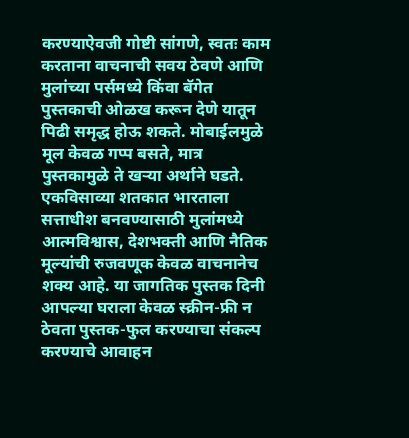करण्याऐवजी गोष्टी सांगणे, स्वतः काम करताना वाचनाची सवय ठेवणे आणि मुलांच्या पर्समध्ये किंवा बॅगेत पुस्तकाची ओळख करून देणे यातून पिढी समृद्ध होऊ शकते. मोबाईलमुळे मूल केवळ गप्प बसते, मात्र पुस्तकामुळे ते खऱ्या अर्थाने घडते. एकविसाव्या शतकात भारताला सत्ताधीश बनवण्यासाठी मुलांमध्ये आत्मविश्वास, देशभक्ती आणि नैतिक मूल्यांची रुजवणूक केवळ वाचनानेच शक्य आहे. या जागतिक पुस्तक दिनी आपल्या घराला केवळ स्क्रीन-फ्री न ठेवता पुस्तक-फुल करण्याचा संकल्प करण्याचे आवाहन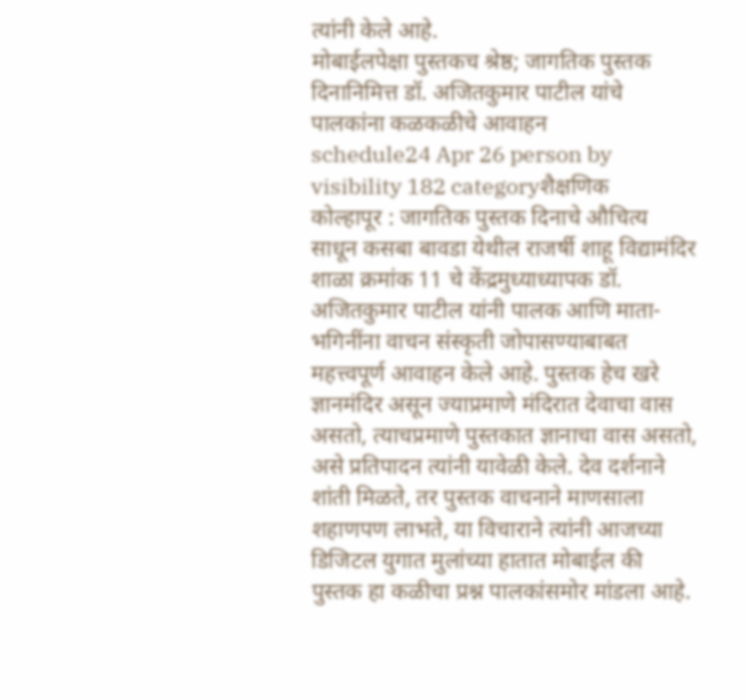त्यांनी केले आहे.
मोबाईलपेक्षा पुस्तकच श्रेष्ठ; जागतिक पुस्तक दिनानिमित्त डॉ. अजितकुमार पाटील यांचे पालकांना कळकळीचे आवाहन
schedule24 Apr 26 person by visibility 182 categoryशैक्षणिक
कोल्हापूर : जागतिक पुस्तक दिनाचे औचित्य साधून कसबा बावडा येथील राजर्षी शाहू विद्यामंदिर शाळा क्रमांक 11 चे केंद्रमुध्याध्यापक डॉ. अजितकुमार पाटील यांनी पालक आणि माता-भगिनींना वाचन संस्कृती जोपासण्याबाबत महत्त्वपूर्ण आवाहन केले आहे. पुस्तक हेच खरे ज्ञानमंदिर असून ज्याप्रमाणे मंदिरात देवाचा वास असतो, त्याचप्रमाणे पुस्तकात ज्ञानाचा वास असतो, असे प्रतिपादन त्यांनी यावेळी केले. देव दर्शनाने शांती मिळते, तर पुस्तक वाचनाने माणसाला शहाणपण लाभते, या विचाराने त्यांनी आजच्या डिजिटल युगात मुलांच्या हातात मोबाईल की पुस्तक हा कळीचा प्रश्न पालकांसमोर मांडला आहे.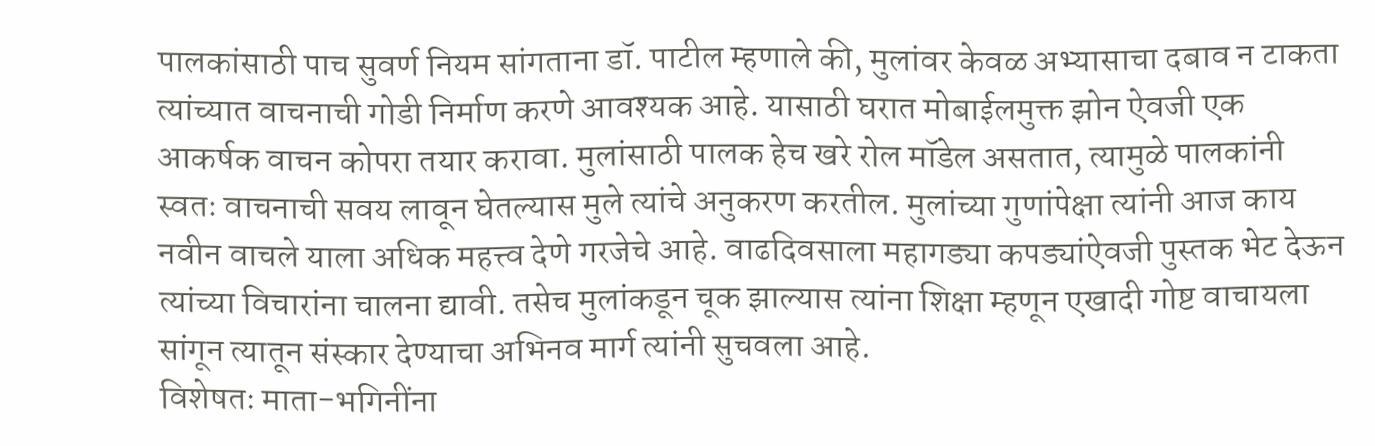पालकांसाठी पाच सुवर्ण नियम सांगताना डॉ. पाटील म्हणाले की, मुलांवर केवळ अभ्यासाचा दबाव न टाकता त्यांच्यात वाचनाची गोडी निर्माण करणे आवश्यक आहे. यासाठी घरात मोबाईलमुक्त झोन ऐवजी एक आकर्षक वाचन कोपरा तयार करावा. मुलांसाठी पालक हेच खरे रोल मॉडेल असतात, त्यामुळे पालकांनी स्वतः वाचनाची सवय लावून घेतल्यास मुले त्यांचे अनुकरण करतील. मुलांच्या गुणांपेक्षा त्यांनी आज काय नवीन वाचले याला अधिक महत्त्व देणे गरजेचे आहे. वाढदिवसाला महागड्या कपड्यांऐवजी पुस्तक भेट देऊन त्यांच्या विचारांना चालना द्यावी. तसेच मुलांकडून चूक झाल्यास त्यांना शिक्षा म्हणून एखादी गोष्ट वाचायला सांगून त्यातून संस्कार देण्याचा अभिनव मार्ग त्यांनी सुचवला आहे.
विशेषतः माता-भगिनींना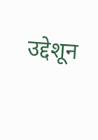उद्देशून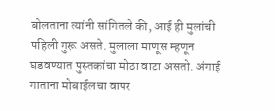बोलताना त्यांनी सांगितले की, आई ही मुलांची पहिली गुरू असते. मुलाला माणूस म्हणून घडवण्यात पुस्तकांचा मोठा वाटा असतो. अंगाई गाताना मोबाईलचा वापर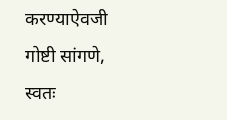करण्याऐवजी गोष्टी सांगणे, स्वतः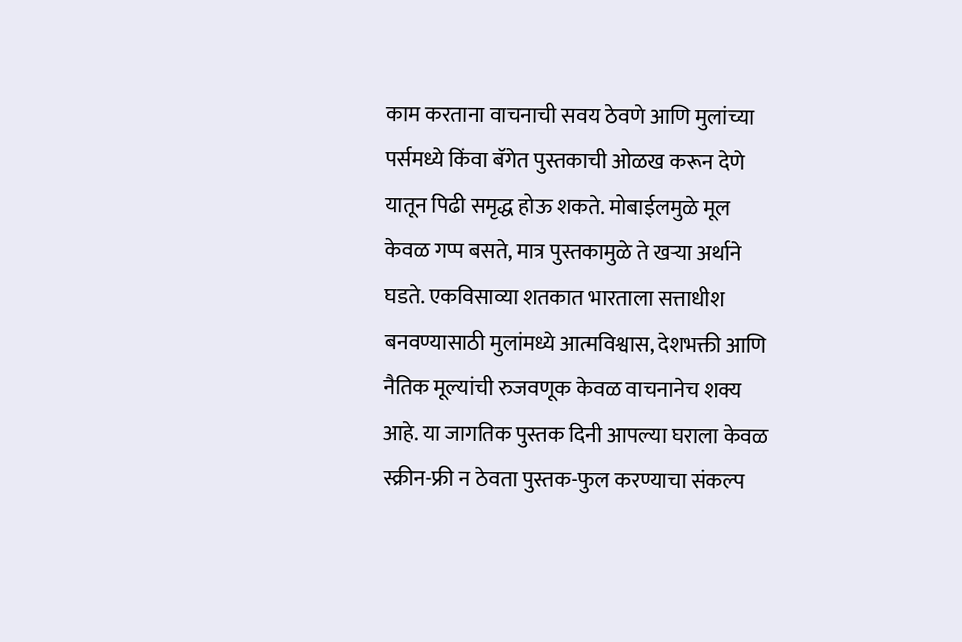काम करताना वाचनाची सवय ठेवणे आणि मुलांच्या पर्समध्ये किंवा बॅगेत पुस्तकाची ओळख करून देणे यातून पिढी समृद्ध होऊ शकते. मोबाईलमुळे मूल केवळ गप्प बसते, मात्र पुस्तकामुळे ते खऱ्या अर्थाने घडते. एकविसाव्या शतकात भारताला सत्ताधीश बनवण्यासाठी मुलांमध्ये आत्मविश्वास, देशभक्ती आणि नैतिक मूल्यांची रुजवणूक केवळ वाचनानेच शक्य आहे. या जागतिक पुस्तक दिनी आपल्या घराला केवळ स्क्रीन-फ्री न ठेवता पुस्तक-फुल करण्याचा संकल्प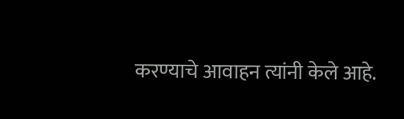करण्याचे आवाहन त्यांनी केले आहे.